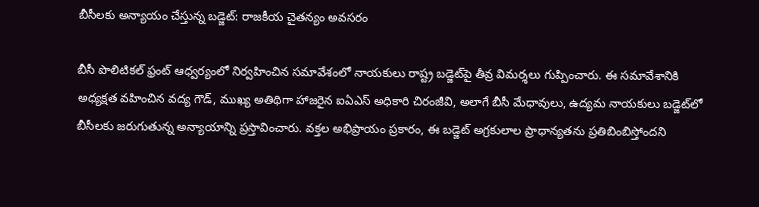బీసీలకు అన్యాయం చేస్తున్న బడ్జెట్: రాజకీయ చైతన్యం అవసరం

బీసీ పొలిటికల్ ఫ్రంట్ ఆధ్వర్యంలో నిర్వహించిన సమావేశంలో నాయకులు రాష్ట్ర బడ్జెట్‌పై తీవ్ర విమర్శలు గుప్పించారు. ఈ సమావేశానికి అధ్యక్షత వహించిన వద్య గౌడ్, ముఖ్య అతిథిగా హాజరైన ఐఏఎస్ అధికారి చిరంజీవి, అలాగే బీసీ మేధావులు, ఉద్యమ నాయకులు బడ్జెట్‌లో బీసీలకు జరుగుతున్న అన్యాయాన్ని ప్రస్తావించారు. వక్తల అభిప్రాయం ప్రకారం, ఈ బడ్జెట్ అగ్రకులాల ప్రాధాన్యతను ప్రతిబింబిస్తోందని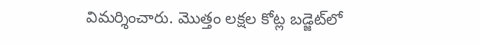విమర్శించారు. మొత్తం లక్షల కోట్ల బడ్జెట్‌లో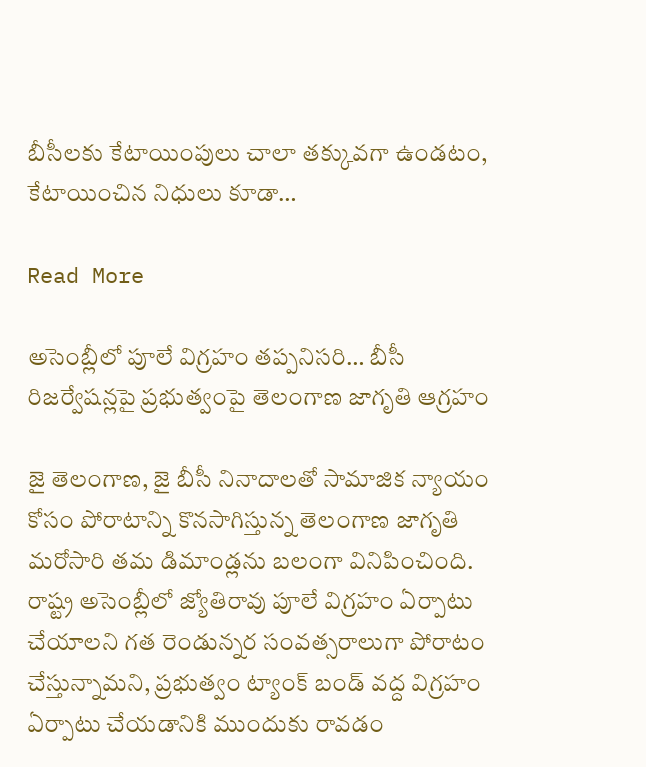బీసీలకు కేటాయింపులు చాలా తక్కువగా ఉండటం, కేటాయించిన నిధులు కూడా…

Read More

అసెంబ్లీలో పూలే విగ్రహం తప్పనిసరి… బీసీ రిజర్వేషన్లపై ప్రభుత్వంపై తెలంగాణ జాగృతి ఆగ్రహం

జై తెలంగాణ, జై బీసీ నినాదాలతో సామాజిక న్యాయం కోసం పోరాటాన్ని కొనసాగిస్తున్న తెలంగాణ జాగృతి మరోసారి తమ డిమాండ్లను బలంగా వినిపించింది. రాష్ట్ర అసెంబ్లీలో జ్యోతిరావు పూలే విగ్రహం ఏర్పాటు చేయాలని గత రెండున్నర సంవత్సరాలుగా పోరాటం చేస్తున్నామని, ప్రభుత్వం ట్యాంక్ బండ్ వద్ద విగ్రహం ఏర్పాటు చేయడానికి ముందుకు రావడం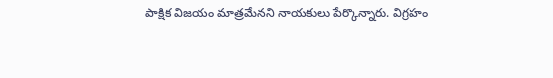పాక్షిక విజయం మాత్రమేనని నాయకులు పేర్కొన్నారు. విగ్రహం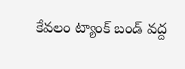కేవలం ట్యాంక్ బండ్ వద్ద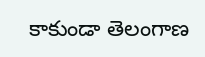కాకుండా తెలంగాణ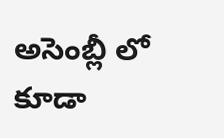అసెంబ్లీ లో కూడా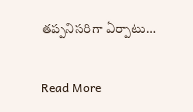తప్పనిసరిగా ఏర్పాటు…

Read More